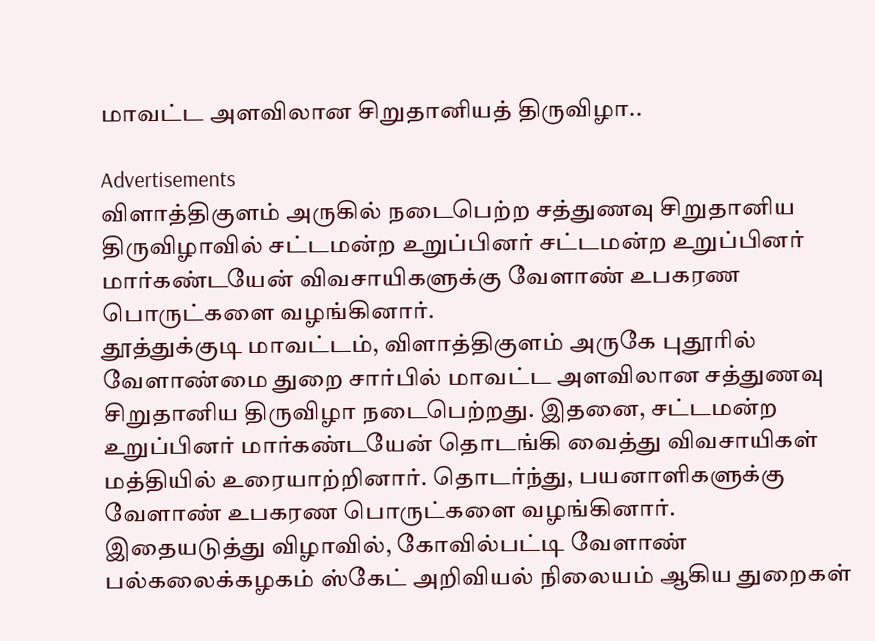மாவட்ட அளவிலான சிறுதானியத் திருவிழா..

Advertisements
விளாத்திகுளம் அருகில் நடைபெற்ற சத்துணவு சிறுதானிய திருவிழாவில் சட்டமன்ற உறுப்பினர் சட்டமன்ற உறுப்பினர் மார்கண்டயேன் விவசாயிகளுக்கு வேளாண் உபகரண பொருட்களை வழங்கினார்.
தூத்துக்குடி மாவட்டம், விளாத்திகுளம் அருகே புதூரில் வேளாண்மை துறை சார்பில் மாவட்ட அளவிலான சத்துணவு சிறுதானிய திருவிழா நடைபெற்றது. இதனை, சட்டமன்ற உறுப்பினர் மார்கண்டயேன் தொடங்கி வைத்து விவசாயிகள் மத்தியில் உரையாற்றினார். தொடர்ந்து, பயனாளிகளுக்கு வேளாண் உபகரண பொருட்களை வழங்கினார்.
இதையடுத்து விழாவில், கோவில்பட்டி வேளாண் பல்கலைக்கழகம் ஸ்கேட் அறிவியல் நிலையம் ஆகிய துறைகள்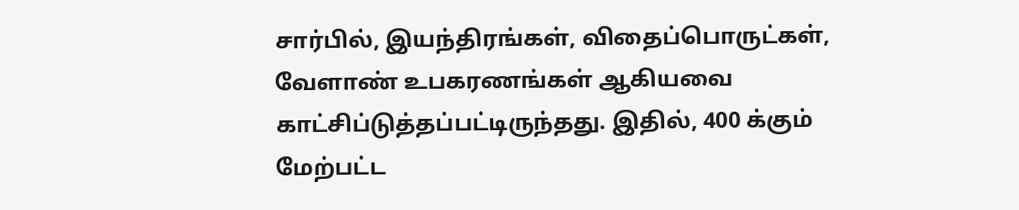சார்பில், இயந்திரங்கள், விதைப்பொருட்கள், வேளாண் உபகரணங்கள் ஆகியவை காட்சிப்டுத்தப்பட்டிருந்தது. இதில், 400 க்கும் மேற்பட்ட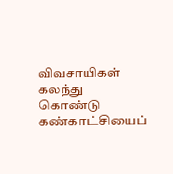விவசாயிகள் கலந்து கொண்டு கண்காட்சியைப்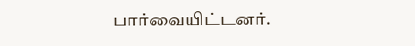பார்வையிட்டனர்.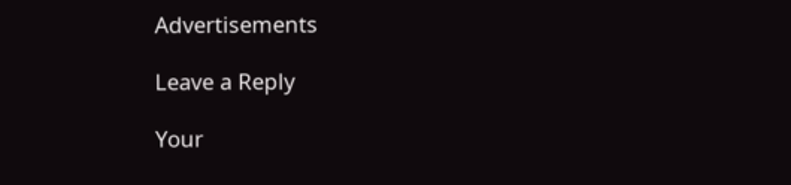Advertisements

Leave a Reply

Your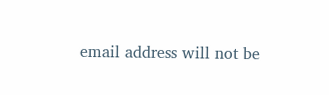email address will not be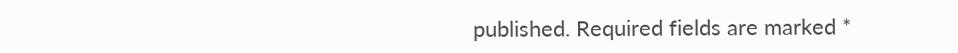published. Required fields are marked *